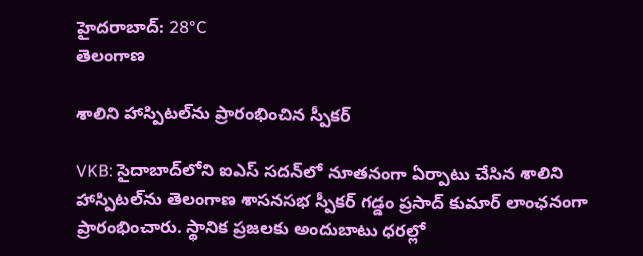హైదరాబాద్: 28°C
తెలంగాణ

శాలిని హాస్పిటల్‌ను ప్రారంభించిన స్పీకర్

VKB: సైదాబాద్‌లోని ఐఎస్ సదన్‌లో నూతనంగా ఏర్పాటు చేసిన శాలిని హాస్పిటల్‌ను తెలంగాణ శాసనసభ స్పీకర్ గడ్డం ప్రసాద్ కుమార్ లాంఛనంగా ప్రారంభించారు. స్థానిక ప్రజలకు అందుబాటు ధరల్లో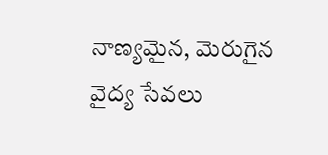నాణ్యమైన, మెరుగైన వైద్య సేవలు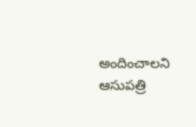అందించాలని ఆసుపత్రి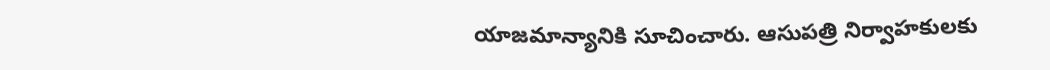యాజమాన్యానికి సూచించారు. ఆసుపత్రి నిర్వాహకులకు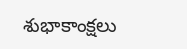శుభాకాంక్షలు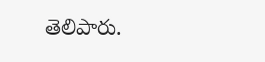తెలిపారు.